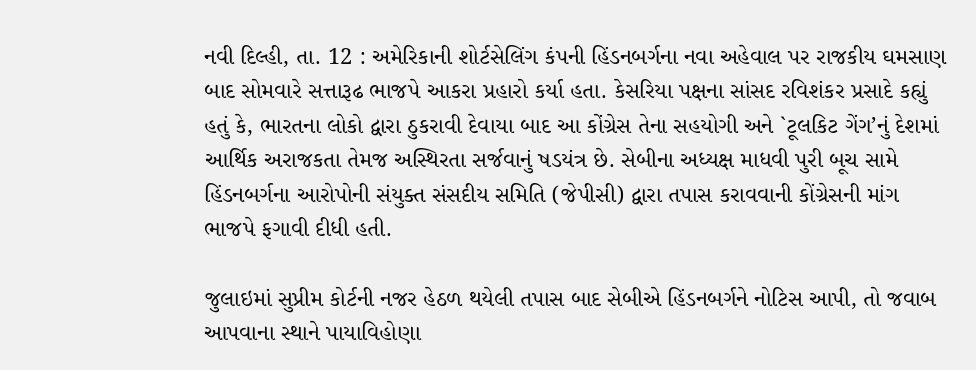નવી દિલ્હી, તા. 12 : અમેરિકાની શોર્ટસેલિંગ કંપની હિંડનબર્ગના નવા અહેવાલ પર રાજકીય ઘમસાણ બાદ સોમવારે સત્તારૂઢ ભાજપે આકરા પ્રહારો કર્યા હતા. કેસરિયા પક્ષના સાંસદ રવિશંકર પ્રસાદે કહ્યું હતું કે, ભારતના લોકો દ્વારા ઠુકરાવી દેવાયા બાદ આ કોંગ્રેસ તેના સહયોગી અને `ટૂલકિટ ગેંગ’નું દેશમાં આર્થિક અરાજકતા તેમજ અસ્થિરતા સર્જવાનું ષડયંત્ર છે. સેબીના અધ્યક્ષ માધવી પુરી બૂચ સામે હિંડનબર્ગના આરોપોની સંયુક્ત સંસદીય સમિતિ (જેપીસી) દ્વારા તપાસ કરાવવાની કોંગ્રેસની માંગ ભાજપે ફગાવી દીધી હતી.

જુલાઇમાં સુપ્રીમ કોર્ટની નજર હેઠળ થયેલી તપાસ બાદ સેબીએ હિંડનબર્ગને નોટિસ આપી, તો જવાબ આપવાના સ્થાને પાયાવિહોણા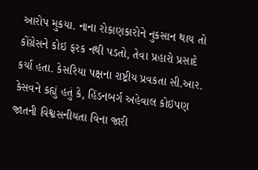આરોપ મુકયા. નાના રોકાણકારોને નુકસાન થાય તો કોંગ્રેસને કોઇ ફરક નથી પડતો, તેવા પ્રહારો પ્રસાદે કર્યા હતા. કેસરિયા પક્ષના રાષ્ટ્રીય પ્રવકતા સી.આર. કેસવને કહ્યું હતું કે, હિંડનબર્ગ અહેવાલ કોઇપણ જાતની વિશ્વસનીયતા વિના જારી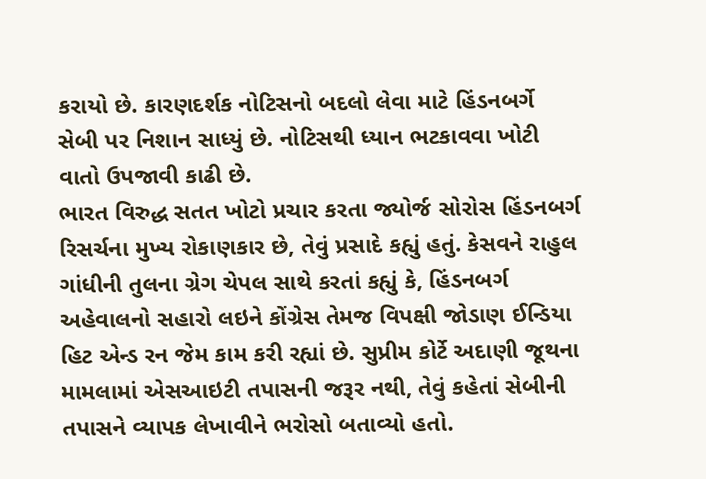કરાયો છે. કારણદર્શક નોટિસનો બદલો લેવા માટે હિંડનબર્ગે સેબી પર નિશાન સાધ્યું છે. નોટિસથી ધ્યાન ભટકાવવા ખોટી વાતો ઉપજાવી કાઢી છે.
ભારત વિરુદ્ધ સતત ખોટો પ્રચાર કરતા જ્યોર્જ સોરોસ હિંડનબર્ગ રિસર્ચના મુખ્ય રોકાણકાર છે, તેવું પ્રસાદે કહ્યું હતું. કેસવને રાહુલ ગાંધીની તુલના ગ્રેગ ચેપલ સાથે કરતાં કહ્યું કે, હિંડનબર્ગ અહેવાલનો સહારો લઇને કોંગ્રેસ તેમજ વિપક્ષી જોડાણ ઈન્ડિયા હિટ એન્ડ રન જેમ કામ કરી રહ્યાં છે. સુપ્રીમ કોર્ટે અદાણી જૂથના મામલામાં એસઆઇટી તપાસની જરૂર નથી, તેવું કહેતાં સેબીની તપાસને વ્યાપક લેખાવીને ભરોસો બતાવ્યો હતો.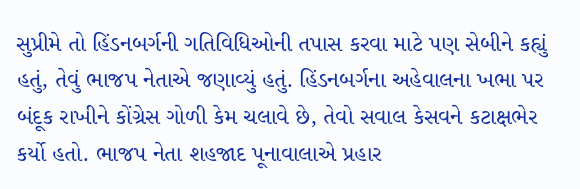સુપ્રીમે તો હિંડનબર્ગની ગતિવિધિઓની તપાસ કરવા માટે પણ સેબીને કહ્યું હતું, તેવું ભાજપ નેતાએ જણાવ્યું હતું. હિંડનબર્ગના અહેવાલના ખભા પર બંદૂક રાખીને કોંગ્રેસ ગોળી કેમ ચલાવે છે, તેવો સવાલ કેસવને કટાક્ષભેર કર્યો હતો. ભાજપ નેતા શહજાદ પૂનાવાલાએ પ્રહાર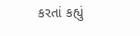કરતાં કહ્યું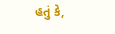હતું કે,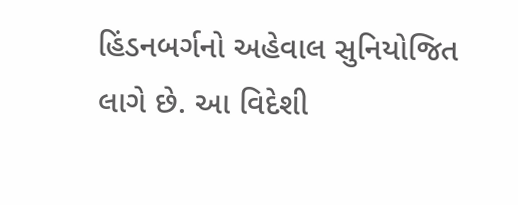હિંડનબર્ગનો અહેવાલ સુનિયોજિત લાગે છે. આ વિદેશી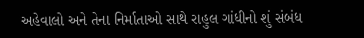અહેવાલો અને તેના નિર્માતાઓ સાથે રાહુલ ગાંધીનો શું સંબંધ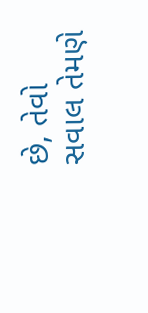છે, તેવો સવાલ તેમણે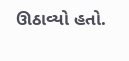ઊઠાવ્યો હતો.